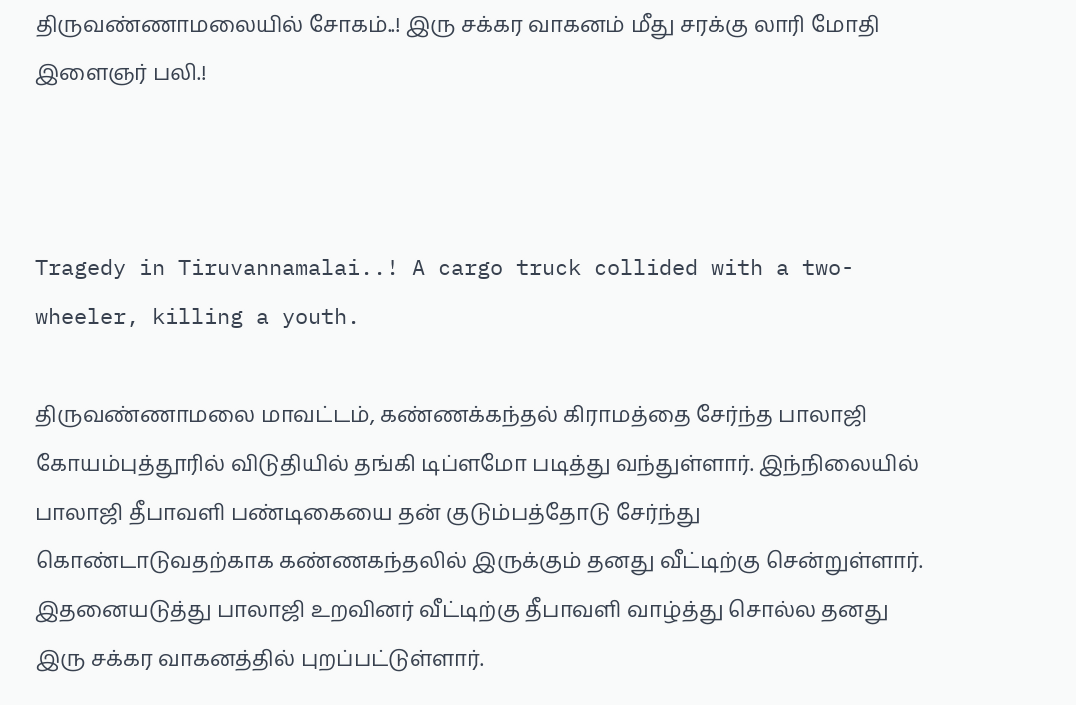திருவண்ணாமலையில் சோகம்..! இரு சக்கர வாகனம் மீது சரக்கு லாரி மோதி இளைஞர் பலி.!



Tragedy in Tiruvannamalai..! A cargo truck collided with a two-wheeler, killing a youth.

திருவண்ணாமலை மாவட்டம், கண்ணக்கந்தல் கிராமத்தை சேர்ந்த பாலாஜி கோயம்புத்தூரில் விடுதியில் தங்கி டிப்ளமோ படித்து வந்துள்ளார். இந்நிலையில் பாலாஜி தீபாவளி பண்டிகையை தன் குடும்பத்தோடு சேர்ந்து கொண்டாடுவதற்காக கண்ணகந்தலில் இருக்கும் தனது வீட்டிற்கு சென்றுள்ளார். இதனையடுத்து பாலாஜி உறவினர் வீட்டிற்கு தீபாவளி வாழ்த்து சொல்ல தனது இரு சக்கர வாகனத்தில் புறப்பட்டுள்ளார்.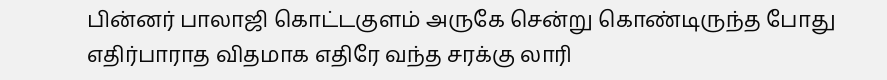பின்னர் பாலாஜி கொட்டகுளம் அருகே சென்று கொண்டிருந்த போது எதிர்பாராத விதமாக எதிரே வந்த சரக்கு லாரி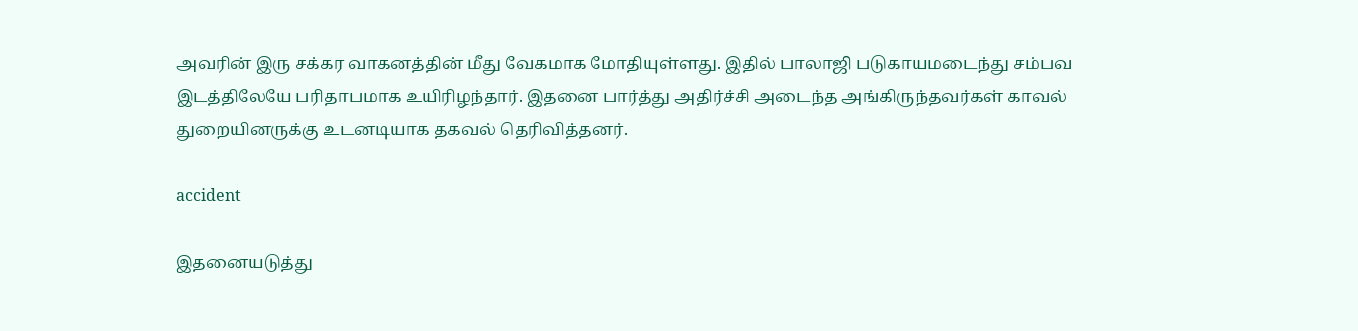அவரின் இரு சக்கர வாகனத்தின் மீது வேகமாக மோதியுள்ளது. இதில் பாலாஜி படுகாயமடைந்து சம்பவ இடத்திலேயே பரிதாபமாக உயிரிழந்தார். இதனை பார்த்து அதிர்ச்சி அடைந்த அங்கிருந்தவர்கள் காவல் துறையினருக்கு உடனடியாக தகவல் தெரிவித்தனர்.

accident

இதனையடுத்து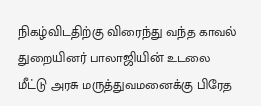நிகழ்விடதிற்கு விரைந்து வந்த காவல் துறையினர் பாலாஜியின் உடலை மீட்டு அரசு மருத்துவமனைக்கு பிரேத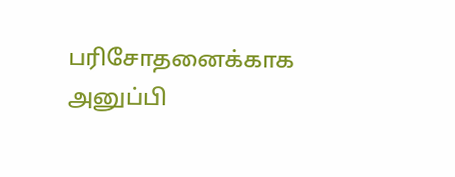பரிசோதனைக்காக அனுப்பி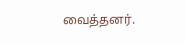வைத்தனர்.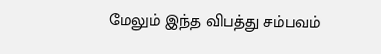மேலும் இந்த விபத்து சம்பவம்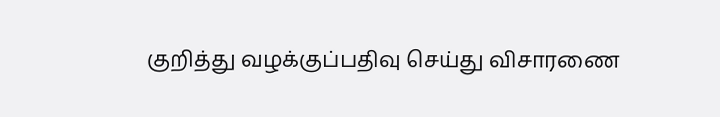குறித்து வழக்குப்பதிவு செய்து விசாரணை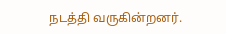நடத்தி வருகின்றனர்.